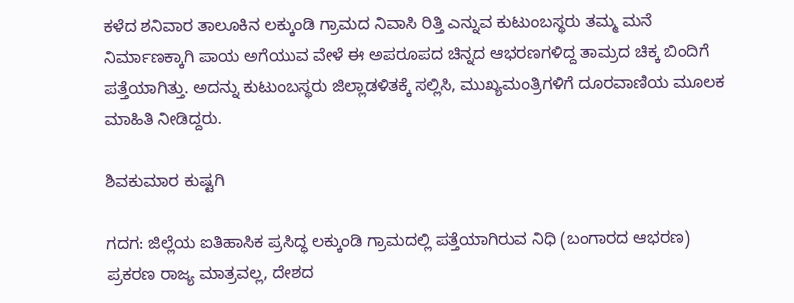ಕಳೆದ ಶನಿವಾರ ತಾಲೂಕಿನ ಲಕ್ಕುಂಡಿ ಗ್ರಾಮದ ನಿವಾಸಿ ರಿತ್ತಿ ಎನ್ನುವ ಕುಟುಂಬಸ್ಥರು ತಮ್ಮ ಮನೆ ನಿರ್ಮಾಣಕ್ಕಾಗಿ ಪಾಯ ಅಗೆಯುವ ವೇಳೆ ಈ ಅಪರೂಪದ ಚಿನ್ನದ ಆಭರಣಗಳಿದ್ದ ತಾಮ್ರದ ಚಿಕ್ಕ ಬಿಂದಿಗೆ ಪತ್ತೆಯಾಗಿತ್ತು. ಅದನ್ನು ಕುಟುಂಬಸ್ಥರು ಜಿಲ್ಲಾಡಳಿತಕ್ಕೆ ಸಲ್ಲಿಸಿ, ಮುಖ್ಯಮಂತ್ರಿಗಳಿಗೆ ದೂರವಾಣಿಯ ಮೂಲಕ ಮಾಹಿತಿ ನೀಡಿದ್ದರು.

ಶಿವಕುಮಾರ ಕುಷ್ಟಗಿ

ಗದಗ: ಜಿಲ್ಲೆಯ ಐತಿಹಾಸಿಕ ಪ್ರಸಿದ್ಧ ಲಕ್ಕುಂಡಿ ಗ್ರಾಮದಲ್ಲಿ ಪತ್ತೆಯಾಗಿರುವ ನಿಧಿ (ಬಂಗಾರದ ಆಭರಣ) ಪ್ರಕರಣ ರಾಜ್ಯ ಮಾತ್ರವಲ್ಲ, ದೇಶದ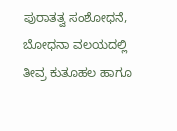ಪುರಾತತ್ವ ಸಂಶೋಧನೆ, ಬೋಧನಾ ವಲಯದಲ್ಲಿ ತೀವ್ರ ಕುತೂಹಲ ಹಾಗೂ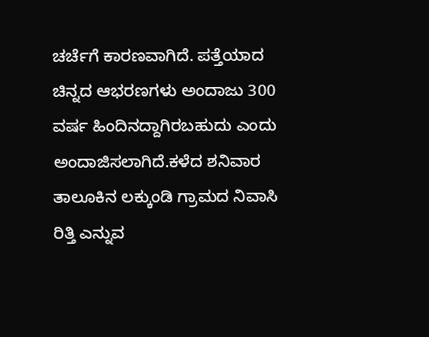ಚರ್ಚೆಗೆ ಕಾರಣವಾಗಿದೆ. ಪತ್ತೆಯಾದ ಚಿನ್ನದ ಆಭರಣಗಳು ಅಂದಾಜು 300 ವರ್ಷ ಹಿಂದಿನದ್ದಾಗಿರಬಹುದು ಎಂದು ಅಂದಾಜಿಸಲಾಗಿದೆ.ಕಳೆದ ಶನಿವಾರ ತಾಲೂಕಿನ ಲಕ್ಕುಂಡಿ ಗ್ರಾಮದ ನಿವಾಸಿ ರಿತ್ತಿ ಎನ್ನುವ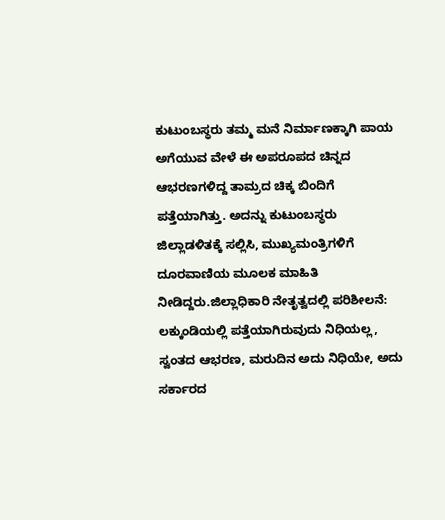ಕುಟುಂಬಸ್ಥರು ತಮ್ಮ ಮನೆ ನಿರ್ಮಾಣಕ್ಕಾಗಿ ಪಾಯ ಅಗೆಯುವ ವೇಳೆ ಈ ಅಪರೂಪದ ಚಿನ್ನದ ಆಭರಣಗಳಿದ್ದ ತಾಮ್ರದ ಚಿಕ್ಕ ಬಿಂದಿಗೆ ಪತ್ತೆಯಾಗಿತ್ತು. ಅದನ್ನು ಕುಟುಂಬಸ್ಥರು ಜಿಲ್ಲಾಡಳಿತಕ್ಕೆ ಸಲ್ಲಿಸಿ, ಮುಖ್ಯಮಂತ್ರಿಗಳಿಗೆ ದೂರವಾಣಿಯ ಮೂಲಕ ಮಾಹಿತಿ ನೀಡಿದ್ದರು.ಜಿಲ್ಲಾಧಿಕಾರಿ ನೇತೃತ್ವದಲ್ಲಿ ಪರಿಶೀಲನೆ: ಲಕ್ಕುಂಡಿಯಲ್ಲಿ ಪತ್ತೆಯಾಗಿರುವುದು ನಿಧಿಯಲ್ಲ, ಸ್ವಂತದ ಆಭರಣ, ಮರುದಿನ ಅದು ನಿಧಿಯೇ, ಅದು ಸರ್ಕಾರದ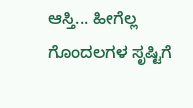ಆಸ್ತಿ... ಹೀಗೆಲ್ಲ ಗೊಂದಲಗಳ ಸೃಷ್ಟಿಗೆ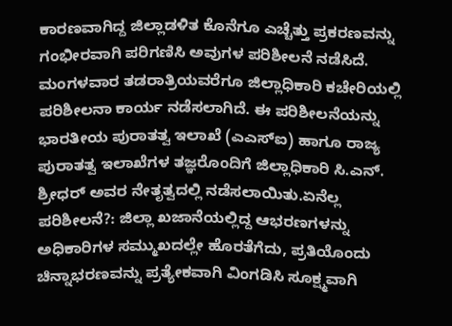ಕಾರಣವಾಗಿದ್ದ ಜಿಲ್ಲಾಡಳಿತ ಕೊನೆಗೂ ಎಚ್ಚೆತ್ತು ಪ್ರಕರಣವನ್ನು ಗಂಭೀರವಾಗಿ ಪರಿಗಣಿಸಿ ಅವುಗಳ ಪರಿಶೀಲನೆ ನಡೆಸಿದೆ. ಮಂಗಳವಾರ ತಡರಾತ್ರಿಯವರೆಗೂ ಜಿಲ್ಲಾಧಿಕಾರಿ ಕಚೇರಿಯಲ್ಲಿ ಪರಿಶೀಲನಾ ಕಾರ್ಯ ನಡೆಸಲಾಗಿದೆ. ಈ ಪರಿಶೀಲನೆಯನ್ನು ಭಾರತೀಯ ಪುರಾತತ್ವ ಇಲಾಖೆ (ಎಎಸ್ಐ) ಹಾಗೂ ರಾಜ್ಯ ಪುರಾತತ್ವ ಇಲಾಖೆಗಳ ತಜ್ಞರೊಂದಿಗೆ ಜಿಲ್ಲಾಧಿಕಾರಿ ಸಿ.ಎನ್. ಶ್ರೀಧ‌ರ್ ಅವರ ನೇತೃತ್ವದಲ್ಲಿ ನಡೆಸಲಾಯಿತು.ಏನೆಲ್ಲ ಪರಿಶೀಲನೆ?: ಜಿಲ್ಲಾ ಖಜಾನೆಯಲ್ಲಿದ್ದ ಆಭರಣಗಳನ್ನು ಅಧಿಕಾರಿಗಳ ಸಮ್ಮುಖದಲ್ಲೇ ಹೊರತೆಗೆದು, ಪ್ರತಿಯೊಂದು ಚಿನ್ನಾಭರಣವನ್ನು ಪ್ರತ್ಯೇಕವಾಗಿ ವಿಂಗಡಿಸಿ ಸೂಕ್ಷ್ಮವಾಗಿ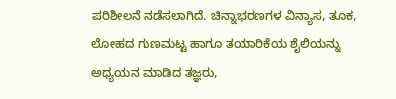ಪರಿಶೀಲನೆ ನಡೆಸಲಾಗಿದೆ. ಚಿನ್ನಾಭರಣಗಳ ವಿನ್ಯಾಸ, ತೂಕ, ಲೋಹದ ಗುಣಮಟ್ಟ ಹಾಗೂ ತಯಾರಿಕೆಯ ಶೈಲಿಯನ್ನು ಅಧ್ಯಯನ ಮಾಡಿದ ತಜ್ಞರು,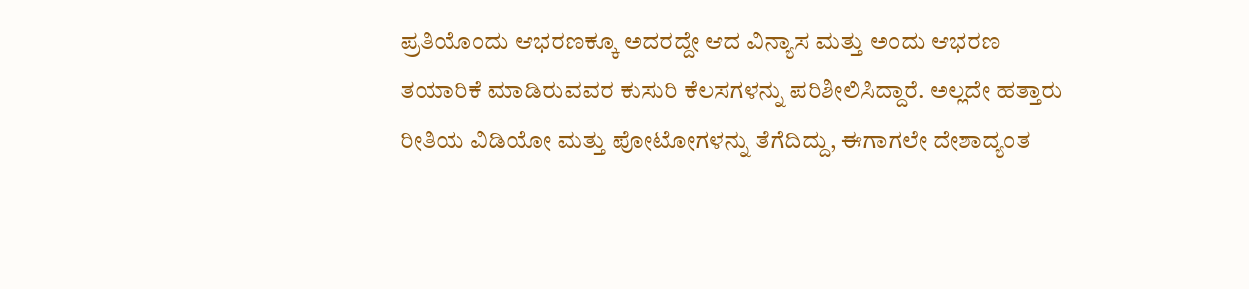ಪ್ರತಿಯೊಂದು ಆಭರಣಕ್ಕೂ ಅದರದ್ದೇ ಆದ ವಿನ್ಯಾಸ ಮತ್ತು ಅಂದು ಆಭರಣ ತಯಾರಿಕೆ ಮಾಡಿರುವವರ ಕುಸುರಿ ಕೆಲಸಗಳನ್ನು ಪರಿಶೀಲಿಸಿದ್ದಾರೆ. ಅಲ್ಲದೇ ಹತ್ತಾರು ರೀತಿಯ ವಿಡಿಯೋ ಮತ್ತು ಪೋಟೋಗಳನ್ನು ತೆಗೆದಿದ್ದು, ಈಗಾಗಲೇ ದೇಶಾದ್ಯಂತ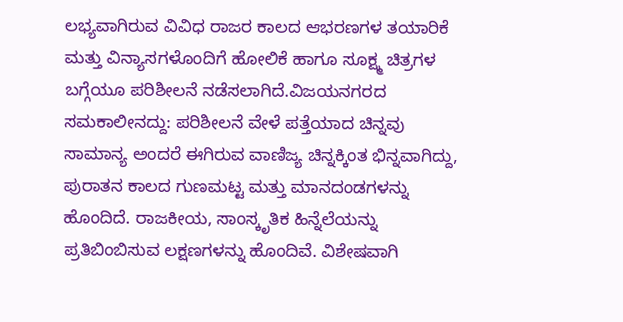ಲಭ್ಯವಾಗಿರುವ ವಿವಿಧ ರಾಜರ ಕಾಲದ ಆಭರಣಗಳ ತಯಾರಿಕೆ ಮತ್ತು ವಿನ್ಯಾಸಗಳೊಂದಿಗೆ ಹೋಲಿಕೆ ಹಾಗೂ ಸೂಕ್ಷ್ಮ ಚಿತ್ರಗಳ ಬಗ್ಗೆಯೂ ಪರಿಶೀಲನೆ ನಡೆಸಲಾಗಿದೆ.ವಿಜಯನಗರದ ಸಮಕಾಲೀನದ್ದು: ಪರಿಶೀಲನೆ ವೇಳೆ ಪತ್ತೆಯಾದ ಚಿನ್ನವು ಸಾಮಾನ್ಯ ಅಂದರೆ ಈಗಿರುವ ವಾಣಿಜ್ಯ ಚಿನ್ನಕ್ಕಿಂತ ಭಿನ್ನವಾಗಿದ್ದು, ಪುರಾತನ ಕಾಲದ ಗುಣಮಟ್ಟ ಮತ್ತು ಮಾನದಂಡಗಳನ್ನು ಹೊಂದಿದೆ. ರಾಜಕೀಯ, ಸಾಂಸ್ಕೃತಿಕ ಹಿನ್ನೆಲೆಯನ್ನು ಪ್ರತಿಬಿಂಬಿಸುವ ಲಕ್ಷಣಗಳನ್ನು ಹೊಂದಿವೆ. ವಿಶೇಷವಾಗಿ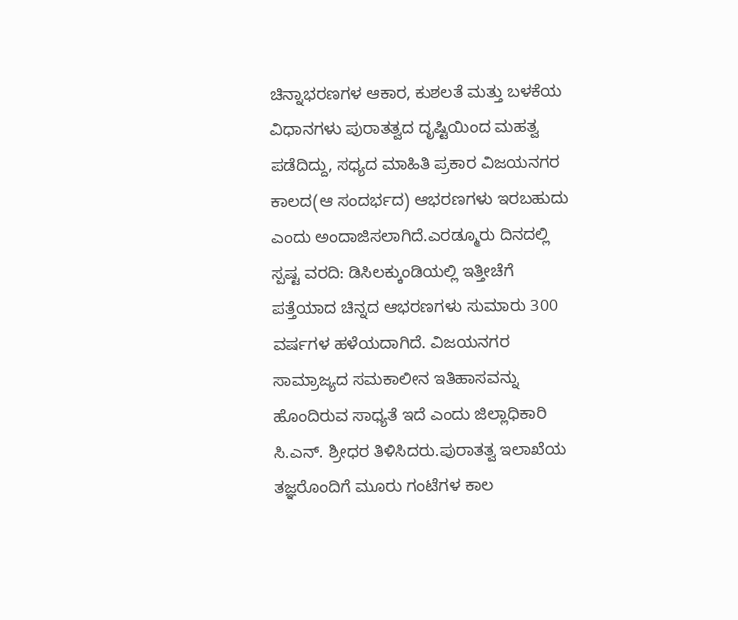ಚಿನ್ನಾಭರಣಗಳ ಆಕಾರ, ಕುಶಲತೆ ಮತ್ತು ಬಳಕೆಯ ವಿಧಾನಗಳು ಪುರಾತತ್ವದ ದೃಷ್ಟಿಯಿಂದ ಮಹತ್ವ ಪಡೆದಿದ್ದು, ಸಧ್ಯದ ಮಾಹಿತಿ ಪ್ರಕಾರ ವಿಜಯನಗರ ಕಾಲದ(ಆ ಸಂದರ್ಭದ) ಆಭರಣಗಳು ಇರಬಹುದು ಎಂದು ಅಂದಾಜಿಸಲಾಗಿದೆ.ಎರಡ್ಮೂರು ದಿನದಲ್ಲಿ ಸ್ಪಷ್ಟ ವರದಿ: ಡಿಸಿಲಕ್ಕುಂಡಿಯಲ್ಲಿ ಇತ್ತೀಚೆಗೆ ಪತ್ತೆಯಾದ ಚಿನ್ನದ ಆಭರಣಗಳು ಸುಮಾರು 300 ವರ್ಷಗಳ ಹಳೆಯದಾಗಿದೆ. ವಿಜಯನಗರ ಸಾಮ್ರಾಜ್ಯದ ಸಮಕಾಲೀನ ಇತಿಹಾಸವನ್ನು ಹೊಂದಿರುವ ಸಾಧ್ಯತೆ ಇದೆ ಎಂದು ಜಿಲ್ಲಾಧಿಕಾರಿ ಸಿ.ಎನ್. ಶ್ರೀಧರ ತಿಳಿಸಿದರು.ಪುರಾತತ್ವ ಇಲಾಖೆಯ ತಜ್ಞರೊಂದಿಗೆ ಮೂರು ಗಂಟೆಗಳ ಕಾಲ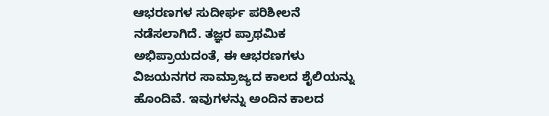ಆಭರಣಗಳ ಸುದೀರ್ಘ ಪರಿಶೀಲನೆ ನಡೆಸಲಾಗಿದೆ. ತಜ್ಞರ ಪ್ರಾಥಮಿಕ ಅಭಿಪ್ರಾಯದಂತೆ, ಈ ಆಭರಣಗಳು ವಿಜಯನಗರ ಸಾಮ್ರಾಜ್ಯದ ಕಾಲದ ಶೈಲಿಯನ್ನು ಹೊಂದಿವೆ. ಇವುಗಳನ್ನು ಅಂದಿನ ಕಾಲದ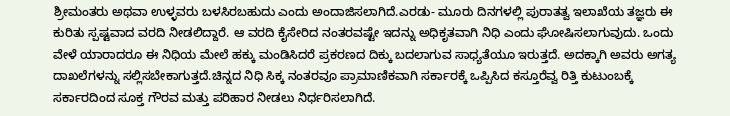ಶ್ರೀಮಂತರು ಅಥವಾ ಉಳ್ಳವರು ಬಳಸಿರಬಹುದು ಎಂದು ಅಂದಾಜಿಸಲಾಗಿದೆ.ಎರಡು- ಮೂರು ದಿನಗಳಲ್ಲಿ ಪುರಾತತ್ವ ಇಲಾಖೆಯ ತಜ್ಞರು ಈ ಕುರಿತು ಸ್ಪಷ್ಟವಾದ ವರದಿ ನೀಡಲಿದ್ದಾರೆ. ಆ ವರದಿ ಕೈಸೇರಿದ ನಂತರವಷ್ಟೇ ಇದನ್ನು ಅಧಿಕೃತವಾಗಿ ನಿಧಿ ಎಂದು ಘೋಷಿಸಲಾಗುವುದು. ಒಂದು ವೇಳೆ ಯಾರಾದರೂ ಈ ನಿಧಿಯ ಮೇಲೆ ಹಕ್ಕು ಮಂಡಿಸಿದರೆ ಪ್ರಕರಣದ ದಿಕ್ಕು ಬದಲಾಗುವ ಸಾಧ್ಯತೆಯೂ ಇರುತ್ತದೆ. ಅದಕ್ಕಾಗಿ ಅವರು ಅಗತ್ಯ ದಾಖಲೆಗಳನ್ನು ಸಲ್ಲಿಸಬೇಕಾಗುತ್ತದೆ.ಚಿನ್ನದ ನಿಧಿ ಸಿಕ್ಕ ನಂತರವೂ ಪ್ರಾಮಾಣಿಕವಾಗಿ ಸರ್ಕಾರಕ್ಕೆ ಒಪ್ಪಿಸಿದ ಕಸ್ತೂರೆವ್ವ ರಿತ್ತಿ ಕುಟುಂಬಕ್ಕೆ ಸರ್ಕಾರದಿಂದ ಸೂಕ್ತ ಗೌರವ ಮತ್ತು ಪರಿಹಾರ ನೀಡಲು ನಿರ್ಧರಿಸಲಾಗಿದೆ.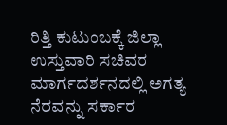ರಿತ್ತಿ ಕುಟುಂಬಕ್ಕೆ ಜಿಲ್ಲಾ ಉಸ್ತುವಾರಿ ಸಚಿವರ ಮಾರ್ಗದರ್ಶನದಲ್ಲಿ ಅಗತ್ಯ ನೆರವನ್ನು ಸರ್ಕಾರ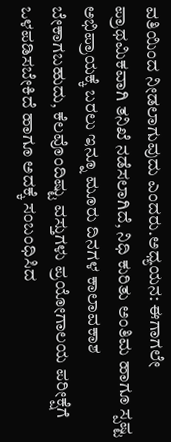ವತಿಯಿಂದ ನೀಡಲಾಗುವುದು ಎಂದರು.ಅಧ್ಯಯನ: ಈಗಾಗಲೇ ಪ್ರಾಥಮಿಕವಾಗಿ ತನಿಖೆ ನಡೆಸಲಾಗಿದೆ, ನಿಧಿ ಕುರಿತು ಅಂತಿಮ ಹಾಗೂ ಸ್ಪಷ್ಟ ಅಭಿಪ್ರಾಯಕ್ಕೆ ಬರಲು ಇನ್ನೂ ಮೂರು ದಿನಗಳ ಕಾಲಾವಕಾಶ ಬೇಕಾಗಬಹುದು, ಕೆಲವೊಂದಿಷ್ಟು ವಸ್ತುಗಳು ಪ್ರಯೋಗಾಲಯ ಪರೀಕ್ಷೆಗೆ ಒಳಪಡಿಸಬೇಕಿದೆ ಹಾಗೂ ಅದಕ್ಕೆ ಸಂಬಂಧಿಸಿದ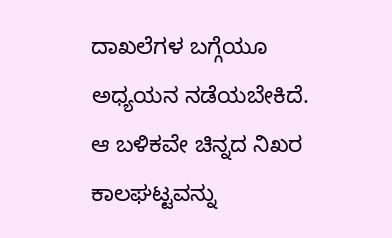ದಾಖಲೆಗಳ ಬಗ್ಗೆಯೂ ಅಧ್ಯಯನ ನಡೆಯಬೇಕಿದೆ. ಆ ಬಳಿಕವೇ ಚಿನ್ನದ ನಿಖರ ಕಾಲಘಟ್ಟವನ್ನು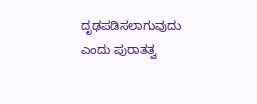ದೃಢಪಡಿಸಲಾಗುವುದು ಎಂದು ಪುರಾತತ್ವ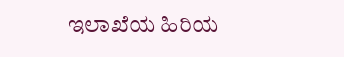ಇಲಾಖೆಯ ಹಿರಿಯ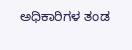ಅಧಿಕಾರಿಗಳ ತಂಡ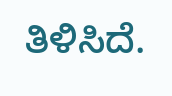ತಿಳಿಸಿದೆ.